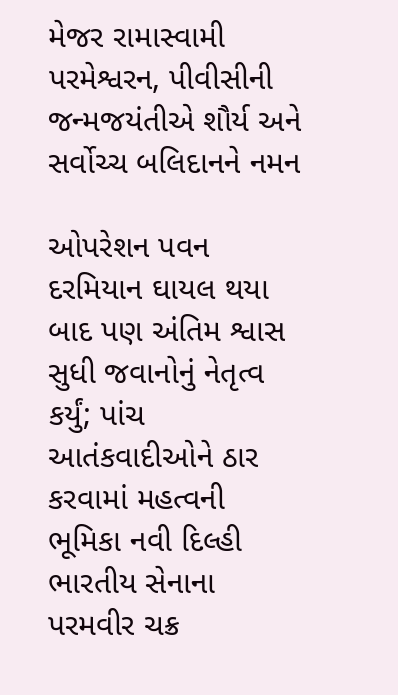મેજર રામાસ્વામી પરમેશ્વરન, પીવીસીની જન્મજયંતીએ શૌર્ય અને સર્વોચ્ચ બલિદાનને નમન

ઓપરેશન પવન દરમિયાન ઘાયલ થયા બાદ પણ અંતિમ શ્વાસ સુધી જવાનોનું નેતૃત્વ કર્યું; પાંચ આતંકવાદીઓને ઠાર કરવામાં મહત્વની ભૂમિકા નવી દિલ્હી ભારતીય સેનાના પરમવીર ચક્ર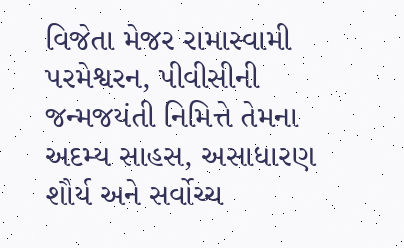વિજેતા મેજર રામાસ્વામી પરમેશ્વરન, પીવીસીની જન્મજયંતી નિમિત્તે તેમના અદમ્ય સાહસ, અસાધારણ શૌર્ય અને સર્વોચ્ચ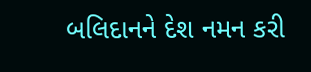બલિદાનને દેશ નમન કરી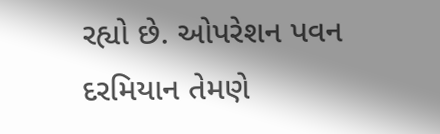રહ્યો છે. ઓપરેશન પવન દરમિયાન તેમણે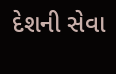દેશની સેવા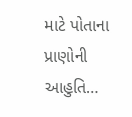માટે પોતાના પ્રાણોની આહુતિ…